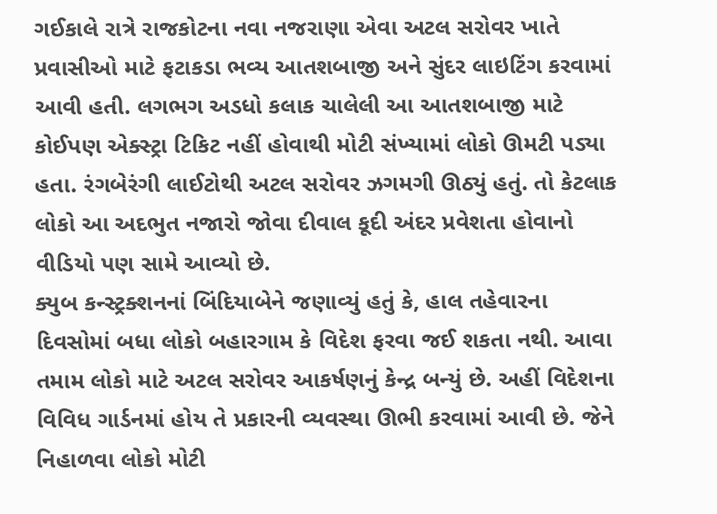ગઈકાલે રાત્રે રાજકોટના નવા નજરાણા એવા અટલ સરોવર ખાતે પ્રવાસીઓ માટે ફટાકડા ભવ્ય આતશબાજી અને સુંદર લાઇટિંગ કરવામાં આવી હતી. લગભગ અડધો કલાક ચાલેલી આ આતશબાજી માટે કોઈપણ એક્સ્ટ્રા ટિકિટ નહીં હોવાથી મોટી સંખ્યામાં લોકો ઊમટી પડ્યા હતા. રંગબેરંગી લાઈટોથી અટલ સરોવર ઝગમગી ઊઠ્યું હતું. તો કેટલાક લોકો આ અદભુત નજારો જોવા દીવાલ કૂદી અંદર પ્રવેશતા હોવાનો વીડિયો પણ સામે આવ્યો છે.
ક્યુબ કન્સ્ટ્રક્શનનાં બિંદિયાબેને જણાવ્યું હતું કે, હાલ તહેવારના દિવસોમાં બધા લોકો બહારગામ કે વિદેશ ફરવા જઈ શકતા નથી. આવા તમામ લોકો માટે અટલ સરોવર આકર્ષણનું કેન્દ્ર બન્યું છે. અહીં વિદેશના વિવિધ ગાર્ડનમાં હોય તે પ્રકારની વ્યવસ્થા ઊભી કરવામાં આવી છે. જેને નિહાળવા લોકો મોટી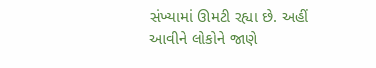સંખ્યામાં ઊમટી રહ્યા છે. અહીં આવીને લોકોને જાણે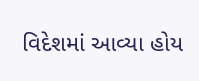વિદેશમાં આવ્યા હોય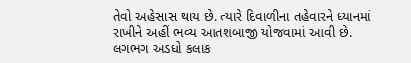તેવો અહેસાસ થાય છે. ત્યારે દિવાળીના તહેવારને ધ્યાનમાં રાખીને અહીં ભવ્ય આતશબાજી યોજવામાં આવી છે. લગભગ અડધો કલાક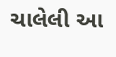ચાલેલી આ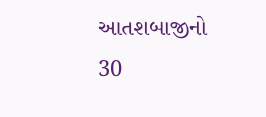આતશબાજીનો 30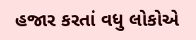હજાર કરતાં વધુ લોકોએ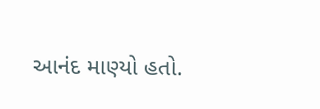આનંદ માણ્યો હતો.